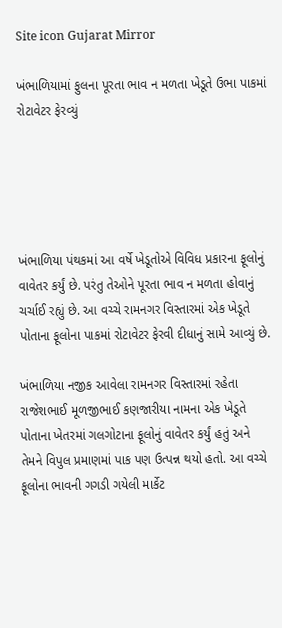Site icon Gujarat Mirror

ખંભાળિયામાં ફુલના પૂરતા ભાવ ન મળતા ખેડૂતે ઉભા પાકમાં રોટાવેટર ફેરવ્યું





ખંભાળિયા પંથકમાં આ વર્ષે ખેડૂતોએ વિવિધ પ્રકારના ફૂલોનું વાવેતર કર્યું છે. પરંતુ તેઓને પૂરતા ભાવ ન મળતા હોવાનું ચર્ચાઈ રહ્યું છે. આ વચ્ચે રામનગર વિસ્તારમાં એક ખેડૂતે પોતાના ફૂલોના પાકમાં રોટાવેટર ફેરવી દીધાનું સામે આવ્યું છે.

ખંભાળિયા નજીક આવેલા રામનગર વિસ્તારમાં રહેતા રાજેશભાઈ મૂળજીભાઈ કણજારીયા નામના એક ખેડૂતે પોતાના ખેતરમાં ગલગોટાના ફૂલોનું વાવેતર કર્યું હતું અને તેમને વિપુલ પ્રમાણમાં પાક પણ ઉત્પન્ન થયો હતો. આ વચ્ચે ફૂલોના ભાવની ગગડી ગયેલી માર્કેટ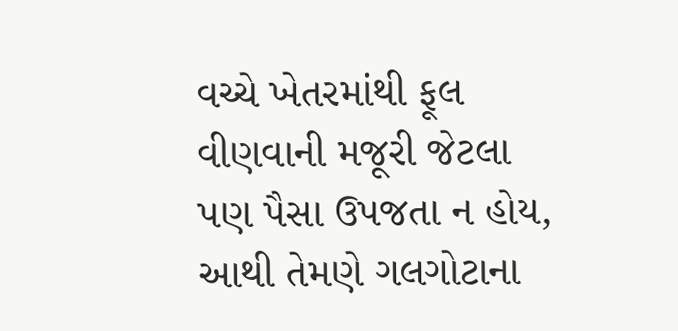વચ્ચે ખેતરમાંથી ફૂલ વીણવાની મજૂરી જેટલા પણ પૈસા ઉપજતા ન હોય, આથી તેમણે ગલગોટાના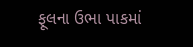ફૂલના ઉભા પાકમાં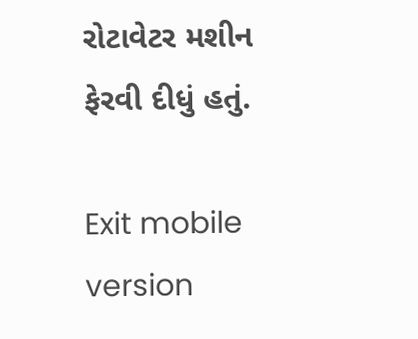રોટાવેટર મશીન ફેરવી દીધું હતું.

Exit mobile version